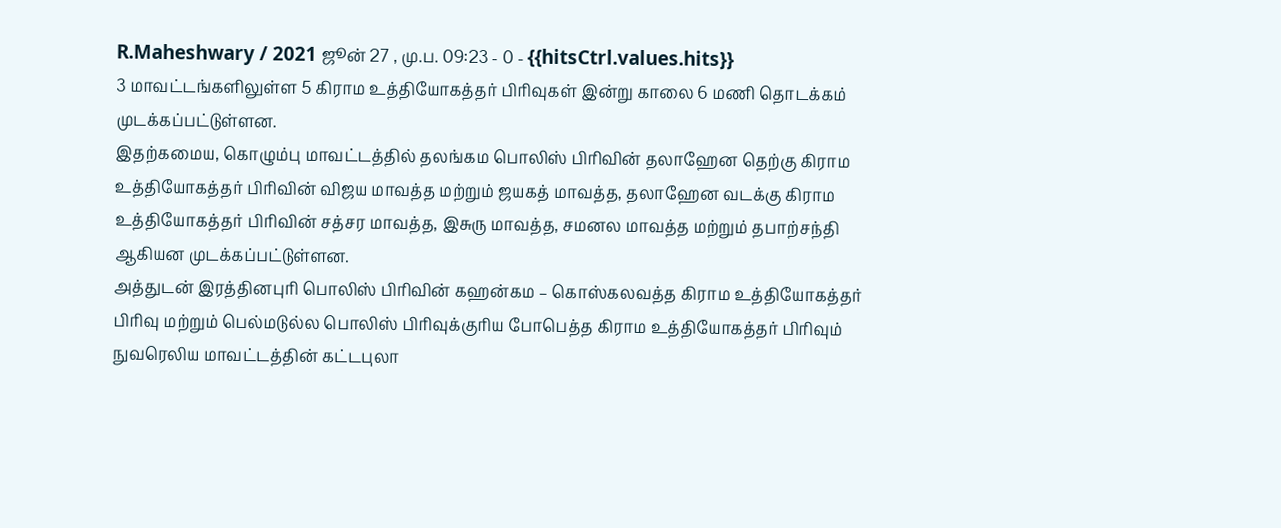R.Maheshwary / 2021 ஜூன் 27 , மு.ப. 09:23 - 0 - {{hitsCtrl.values.hits}}
3 மாவட்டங்களிலுள்ள 5 கிராம உத்தியோகத்தர் பிரிவுகள் இன்று காலை 6 மணி தொடக்கம் முடக்கப்பட்டுள்ளன.
இதற்கமைய, கொழும்பு மாவட்டத்தில் தலங்கம பொலிஸ் பிரிவின் தலாஹேன தெற்கு கிராம உத்தியோகத்தர் பிரிவின் விஜய மாவத்த மற்றும் ஜயகத் மாவத்த, தலாஹேன வடக்கு கிராம உத்தியோகத்தர் பிரிவின் சத்சர மாவத்த, இசுரு மாவத்த, சமனல மாவத்த மற்றும் தபாற்சந்தி ஆகியன முடக்கப்பட்டுள்ளன.
அத்துடன் இரத்தினபுரி பொலிஸ் பிரிவின் கஹன்கம – கொஸ்கலவத்த கிராம உத்தியோகத்தர் பிரிவு மற்றும் பெல்மடுல்ல பொலிஸ் பிரிவுக்குரிய போபெத்த கிராம உத்தியோகத்தர் பிரிவும் நுவரெலிய மாவட்டத்தின் கட்டபுலா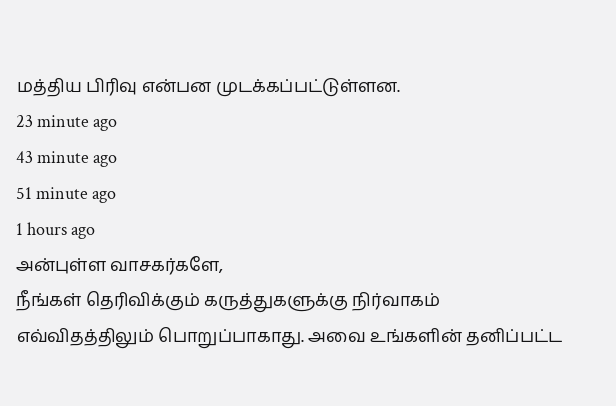மத்திய பிரிவு என்பன முடக்கப்பட்டுள்ளன.
23 minute ago
43 minute ago
51 minute ago
1 hours ago
அன்புள்ள வாசகர்களே,
நீங்கள் தெரிவிக்கும் கருத்துகளுக்கு நிர்வாகம் எவ்விதத்திலும் பொறுப்பாகாது. அவை உங்களின் தனிப்பட்ட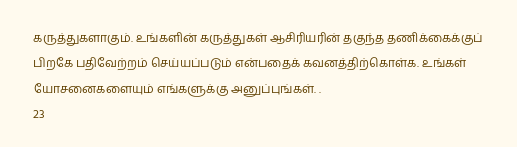கருத்துகளாகும். உங்களின் கருத்துகள் ஆசிரியரின் தகுந்த தணிக்கைக்குப் பிறகே பதிவேற்றம் செய்யப்படும் என்பதைக் கவனத்திற்கொள்க. உங்கள் யோசனைகளையும் எங்களுக்கு அனுப்புங்கள். .
23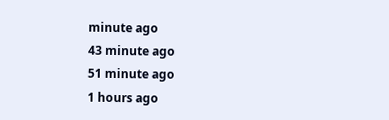minute ago
43 minute ago
51 minute ago
1 hours ago